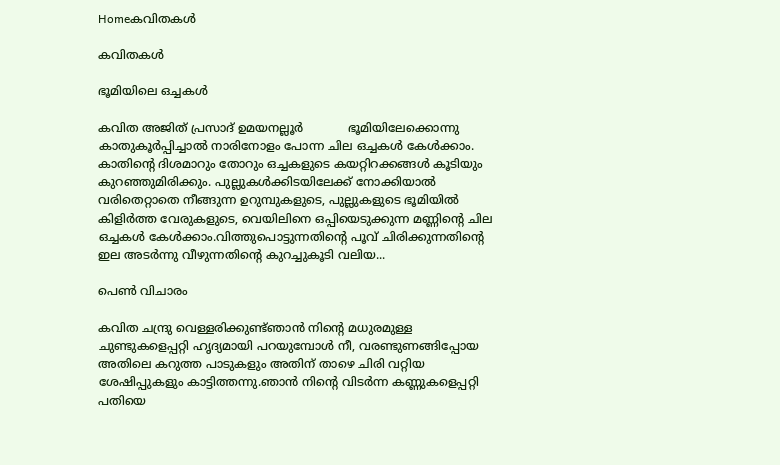Homeകവിതകൾ

കവിതകൾ

ഭൂമിയിലെ ഒച്ചകൾ

കവിത അജിത് പ്രസാദ് ഉമയനല്ലൂർ            ഭൂമിയിലേക്കൊന്നു കാതുകൂർപ്പിച്ചാൽ നാരിനോളം പോന്ന ചില ഒച്ചകൾ കേൾക്കാം. കാതിന്റെ ദിശമാറും തോറും ഒച്ചകളുടെ കയറ്റിറക്കങ്ങൾ കൂടിയും കുറഞ്ഞുമിരിക്കും. പുല്ലുകൾക്കിടയിലേക്ക് നോക്കിയാൽ വരിതെറ്റാതെ നീങ്ങുന്ന ഉറുമ്പുകളുടെ, പുല്ലുകളുടെ ഭൂമിയിൽ കിളിർത്ത വേരുകളുടെ, വെയിലിനെ ഒപ്പിയെടുക്കുന്ന മണ്ണിന്റെ ചില ഒച്ചകൾ കേൾക്കാം.വിത്തുപൊട്ടുന്നതിന്റെ പൂവ് ചിരിക്കുന്നതിന്റെ ഇല അടർന്നു വീഴുന്നതിന്റെ കുറച്ചുകൂടി വലിയ...

പെൺ വിചാരം

കവിത ചന്ദ്രു വെള്ളരിക്കുണ്ട്ഞാൻ നിന്റെ മധുരമുള്ള ചുണ്ടുകളെപ്പറ്റി ഹൃദ്യമായി പറയുമ്പോൾ നീ, വരണ്ടുണങ്ങിപ്പോയ അതിലെ കറുത്ത പാടുകളും അതിന് താഴെ ചിരി വറ്റിയ ശേഷിപ്പുകളും കാട്ടിത്തന്നു.ഞാൻ നിന്റെ വിടർന്ന കണ്ണുകളെപ്പറ്റി പതിയെ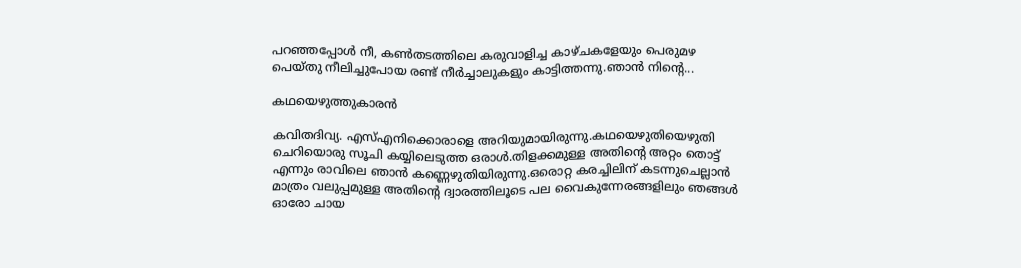പറഞ്ഞപ്പോൾ നീ, കൺതടത്തിലെ കരുവാളിച്ച കാഴ്ചകളേയും പെരുമഴ പെയ്തു നീലിച്ചുപോയ രണ്ട് നീർച്ചാലുകളും കാട്ടിത്തന്നു.ഞാൻ നിന്റെ...

കഥയെഴുത്തുകാരൻ

കവിതദിവ്യ. എസ്എനിക്കൊരാളെ അറിയുമായിരുന്നു.കഥയെഴുതിയെഴുതി ചെറിയൊരു സൂചി കയ്യിലെടുത്ത ഒരാൾ.തിളക്കമുള്ള അതിന്റെ അറ്റം തൊട്ട് എന്നും രാവിലെ ഞാൻ കണ്ണെഴുതിയിരുന്നു.ഒരൊറ്റ കരച്ചിലിന് കടന്നുചെല്ലാൻ മാത്രം വലുപ്പമുള്ള അതിന്റെ ദ്വാരത്തിലൂടെ പല വൈകുന്നേരങ്ങളിലും ഞങ്ങൾ ഓരോ ചായ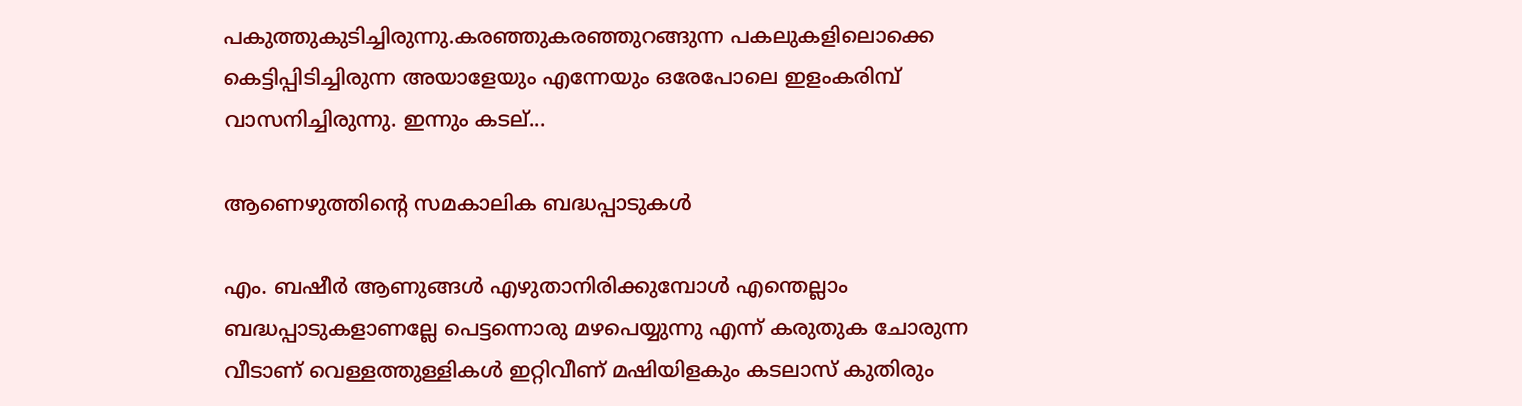പകുത്തുകുടിച്ചിരുന്നു.കരഞ്ഞുകരഞ്ഞുറങ്ങുന്ന പകലുകളിലൊക്കെ കെട്ടിപ്പിടിച്ചിരുന്ന അയാളേയും എന്നേയും ഒരേപോലെ ഇളംകരിമ്പ് വാസനിച്ചിരുന്നു. ഇന്നും കടല്...

ആണെഴുത്തിന്റെ സമകാലിക ബദ്ധപ്പാടുകൾ

എം. ബഷീർ ആണുങ്ങൾ എഴുതാനിരിക്കുമ്പോൾ എന്തെല്ലാം ബദ്ധപ്പാടുകളാണല്ലേ പെട്ടന്നൊരു മഴപെയ്യുന്നു എന്ന് കരുതുക ചോരുന്ന വീടാണ്‌ വെള്ളത്തുള്ളികൾ ഇറ്റിവീണ് മഷിയിളകും കടലാസ് കുതിരും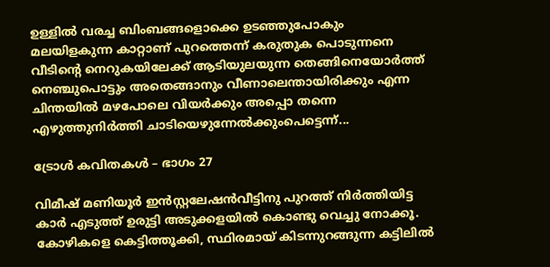ഉള്ളിൽ വരച്ച ബിംബങ്ങളൊക്കെ ഉടഞ്ഞുപോകും മലയിളകുന്ന കാറ്റാണ് പുറത്തെന്ന് കരുതുക പൊടുന്നനെ വീടിന്റെ നെറുകയിലേക്ക് ആടിയുലയുന്ന തെങ്ങിനെയോർത്ത് നെഞ്ചുപൊട്ടും അതെങ്ങാനും വീണാലെന്തായിരിക്കും എന്ന ചിന്തയിൽ മഴപോലെ വിയർക്കും അപ്പൊ തന്നെ എഴുത്തുനിർത്തി ചാടിയെഴുന്നേൽക്കുംപെട്ടെന്ന്...

ട്രോൾ കവിതകൾ – ഭാഗം 27

വിമീഷ് മണിയൂർ ഇൻസ്റ്റലേഷൻവീട്ടിനു പുറത്ത് നിർത്തിയിട്ട കാർ എടുത്ത് ഉരുട്ടി അടുക്കളയിൽ കൊണ്ടു വെച്ചു നോക്കൂ. കോഴികളെ കെട്ടിത്തൂക്കി, സ്ഥിരമായ് കിടന്നുറങ്ങുന്ന കട്ടിലിൽ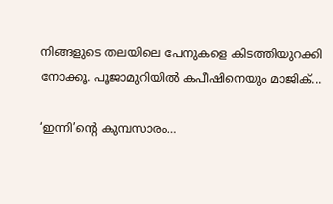നിങ്ങളുടെ തലയിലെ പേനുകളെ കിടത്തിയുറക്കി നോക്കൂ. പൂജാമുറിയിൽ കപീഷിനെയും മാജിക്...

‘ഇന്നി’ന്റെ കുമ്പസാരം…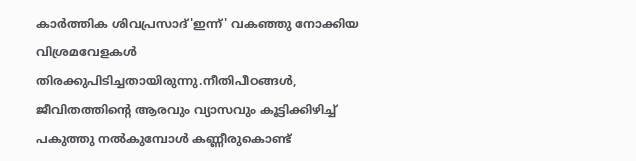കാർത്തിക ശിവപ്രസാദ്'ഇന്ന്' വകഞ്ഞു നോക്കിയ വിശ്രമവേളകൾ തിരക്കുപിടിച്ചതായിരുന്നു.നീതിപീഠങ്ങൾ, ജീവിതത്തിന്റെ ആരവും വ്യാസവും കൂട്ടിക്കിഴിച്ച് പകുത്തു നൽകുമ്പോൾ കണ്ണീരുകൊണ്ട്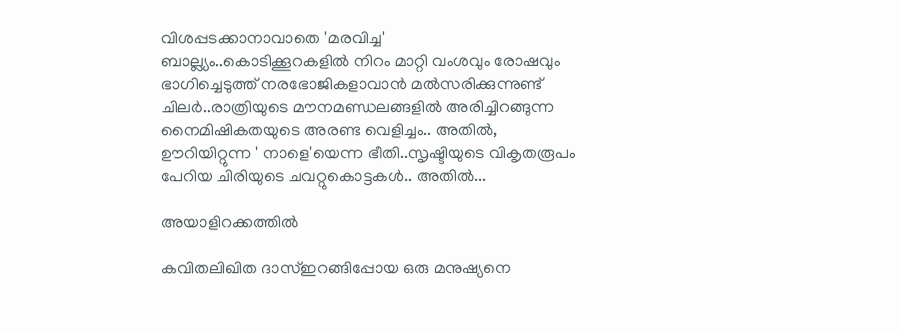വിശപ്പടക്കാനാവാതെ 'മരവിച്ച' ബാല്ല്യം..കൊടിക്കൂറകളിൽ നിറം മാറ്റി വംശവും രോഷവും ഭാഗിച്ചെടുത്ത് നരഭോജികളാവാൻ മൽസരിക്കുന്നുണ്ട് ചിലർ..രാത്രിയുടെ മൗനമണ്ഡലങ്ങളിൽ അരിച്ചിറങ്ങുന്ന നൈമിഷികതയുടെ അരണ്ട വെളിച്ചം.. അതിൽ, ഊറിയിറ്റുന്ന ' നാളെ'യെന്ന ഭീതി..സൃഷ്ടിയുടെ വികൃതരൂപം പേറിയ ചിരിയുടെ ചവറ്റുകൊട്ടകൾ.. അതിൽ...

അയാളിറക്കത്തിൽ

കവിതലിഖിത ദാസ്ഇറങ്ങിപ്പോയ ഒരു മനുഷ്യനെ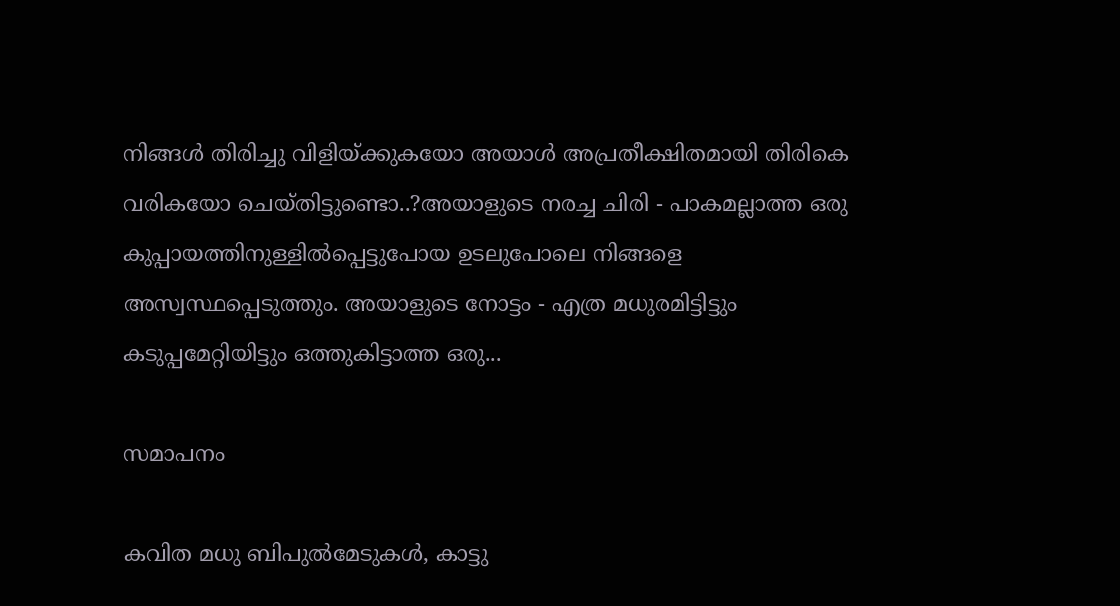നിങ്ങൾ തിരിച്ചു വിളിയ്ക്കുകയോ അയാൾ അപ്രതീക്ഷിതമായി തിരികെ വരികയോ ചെയ്തിട്ടുണ്ടൊ..?അയാളുടെ നരച്ച ചിരി - പാകമല്ലാത്ത ഒരു കുപ്പായത്തിനുള്ളിൽപ്പെട്ടുപോയ ഉടലുപോലെ നിങ്ങളെ അസ്വസ്ഥപ്പെടുത്തും. അയാളുടെ നോട്ടം - എത്ര മധുരമിട്ടിട്ടും കടുപ്പമേറ്റിയിട്ടും ഒത്തുകിട്ടാത്ത ഒരു...

സമാപനം

കവിത മധു ബിപുല്‍മേടുകള്‍, കാട്ടു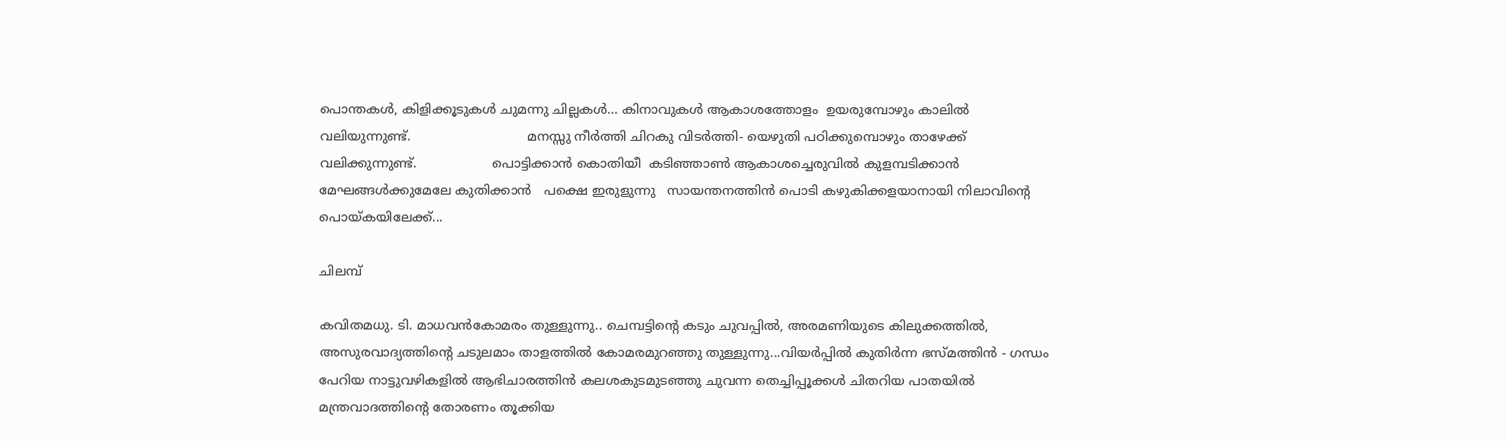പൊന്തകള്‍, കിളിക്കൂടുകള്‍ ചുമന്നു ചില്ലകള്‍… കിനാവുകള്‍‍ ആകാശത്തോളം  ഉയരുമ്പോഴും കാലില്‍ വലിയുന്നുണ്ട്.                             മനസ്സു നീര്‍ത്തി‍ ചിറകു വിടര്‍ത്തി- യെഴുതി പഠിക്കുമ്പൊഴും താഴേക്ക്  വലിക്കുന്നുണ്ട്.                   പൊട്ടിക്കാന്‍ കൊതിയീ  കടിഞ്ഞാണ്‍ ആകാശച്ചെരുവില്‍ കുളമ്പടിക്കാന്‍ മേഘങ്ങള്‍ക്കുമേലേ കുതിക്കാന്‍   പക്ഷെ ഇരുളുന്നു   സായന്തനത്തിന്‍ പൊടി കഴുകിക്കളയാനായി നിലാവിന്റെ പൊയ്കയിലേക്ക്...

ചിലമ്പ്

കവിതമധു. ടി. മാധവൻകോമരം തുള്ളുന്നു.. ചെമ്പട്ടിന്റെ കടും ചുവപ്പിൽ, അരമണിയുടെ കിലുക്കത്തിൽ, അസുരവാദ്യത്തിന്റെ ചടുലമാം താളത്തിൽ കോമരമുറഞ്ഞു തുള്ളുന്നു...വിയർപ്പിൽ കുതിർന്ന ഭസ്മത്തിൻ - ഗന്ധം പേറിയ നാട്ടുവഴികളിൽ ആഭിചാരത്തിൻ കലശകുടമുടഞ്ഞു ചുവന്ന തെച്ചിപ്പൂക്കൾ ചിതറിയ പാതയിൽ മന്ത്രവാദത്തിന്റെ തോരണം തൂക്കിയ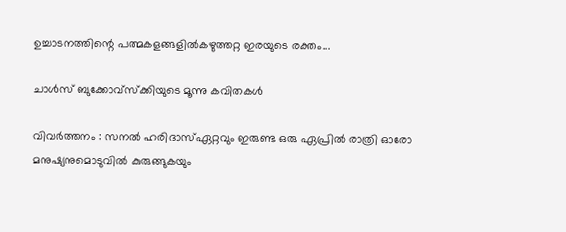ഉച്ചാടനത്തിന്റെ പത്മകളങ്ങളിൽകഴുത്തറ്റ ഇരയുടെ രക്തം...

ചാൾസ് ബുക്കോവ്സ്ക്കിയുടെ മൂന്നു കവിതകൾ

വിവർത്തനം : സനൽ ഹരിദാസ്ഏറ്റവും ഇരുണ്ട ഒരു ഏപ്രിൽ രാത്രി ഓരോ മനുഷ്യനുമൊടുവിൽ കുരുങ്ങുകയും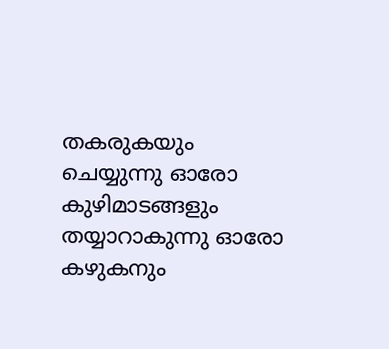തകരുകയും ചെയ്യുന്നു ഓരോ കുഴിമാടങ്ങളും  തയ്യാറാകുന്നു ഓരോ കഴുകനും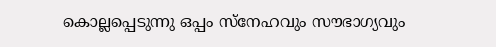കൊല്ലപ്പെടുന്നു ഒപ്പം സ്നേഹവും സൗഭാഗ്യവും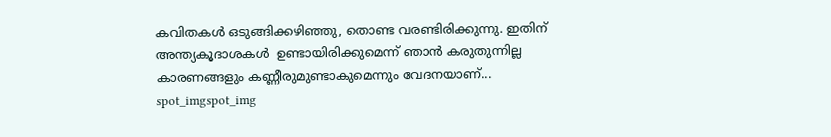കവിതകൾ ഒടുങ്ങിക്കഴിഞ്ഞു, തൊണ്ട വരണ്ടിരിക്കുന്നു. ഇതിന് അന്ത്യകൂദാശകൾ  ഉണ്ടായിരിക്കുമെന്ന് ഞാൻ കരുതുന്നില്ല കാരണങ്ങളും കണ്ണീരുമുണ്ടാകുമെന്നും വേദനയാണ്...
spot_imgspot_img